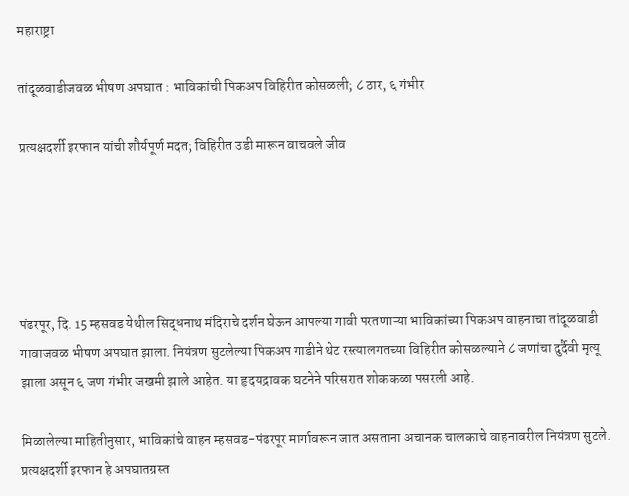महाराष्ट्रा

तांदूळवाडीजवळ भीषण अपघात : भाविकांची पिकअप विहिरीत कोसळली; ८ ठार, ६ गंभीर

प्रत्यक्षदर्शी इरफान यांची शौर्यपूर्ण मदत; विहिरीत उडी मारून वाचवले जीव





पंढरपूर, दि. 15 म्हसवड येथील सिद्धनाथ मंदिराचे दर्शन घेऊन आपल्या गावी परतणाऱ्या भाविकांच्या पिकअप वाहनाचा तांदूळवाडी गावाजवळ भीषण अपघात झाला. नियंत्रण सुटलेल्या पिकअप गाडीने थेट रस्त्यालगतच्या विहिरीत कोसळल्याने ८ जणांचा दुर्दैवी मृत्यू झाला असून ६ जण गंभीर जखमी झाले आहेत. या हृदयद्रावक घटनेने परिसरात शोककळा पसरली आहे.

मिळालेल्या माहितीनुसार, भाविकांचे वाहन म्हसवड-पंढरपूर मार्गावरून जात असताना अचानक चालकाचे वाहनावरील नियंत्रण सुटले. प्रत्यक्षदर्शी इरफान हे अपघातग्रस्त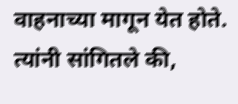वाहनाच्या मागून येत होते. त्यांनी सांगितले की,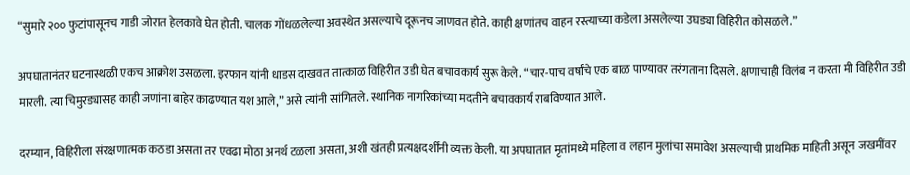“सुमारे २०० फुटांपासूनच गाडी जोरात हेलकावे घेत होती. चालक गोंधळलेल्या अवस्थेत असल्याचे दूरूनच जाणवत होते. काही क्षणांतच वाहन रस्त्याच्या कडेला असलेल्या उघड्या विहिरीत कोसळले.”

अपघातानंतर घटनास्थळी एकच आक्रोश उसळला. इरफान यांनी धाडस दाखवत तात्काळ विहिरीत उडी घेत बचावकार्य सुरू केले. “चार-पाच वर्षांचे एक बाळ पाण्यावर तरंगताना दिसले. क्षणाचाही विलंब न करता मी विहिरीत उडी मारली. त्या चिमुरड्यासह काही जणांना बाहेर काढण्यात यश आले,” असे त्यांनी सांगितले. स्थानिक नागरिकांच्या मदतीने बचावकार्य राबविण्यात आले.

दरम्यान, विहिरीला संरक्षणात्मक कठडा असता तर एवढा मोठा अनर्थ टळला असता, अशी खंतही प्रत्यक्षदर्शींनी व्यक्त केली. या अपघातात मृतांमध्ये महिला व लहान मुलांचा समावेश असल्याची प्राथमिक माहिती असून जखमींवर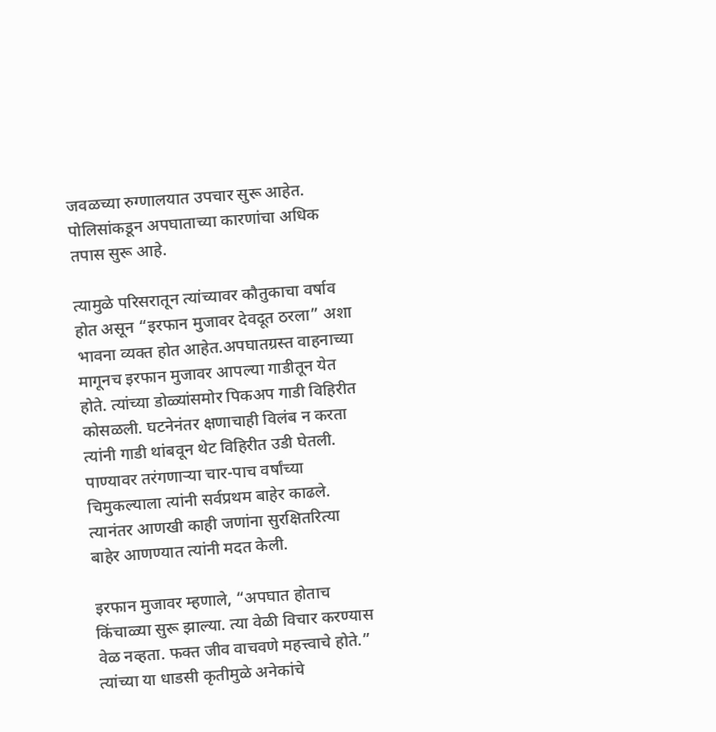जवळच्या रुग्णालयात उपचार सुरू आहेत. पोलिसांकडून अपघाताच्या कारणांचा अधिक तपास सुरू आहे.

त्यामुळे परिसरातून त्यांच्यावर कौतुकाचा वर्षाव होत असून “इरफान मुजावर देवदूत ठरला” अशा भावना व्यक्त होत आहेत.अपघातग्रस्त वाहनाच्या मागूनच इरफान मुजावर आपल्या गाडीतून येत होते. त्यांच्या डोळ्यांसमोर पिकअप गाडी विहिरीत कोसळली. घटनेनंतर क्षणाचाही विलंब न करता त्यांनी गाडी थांबवून थेट विहिरीत उडी घेतली. पाण्यावर तरंगणाऱ्या चार-पाच वर्षांच्या चिमुकल्याला त्यांनी सर्वप्रथम बाहेर काढले. त्यानंतर आणखी काही जणांना सुरक्षितरित्या बाहेर आणण्यात त्यांनी मदत केली.

इरफान मुजावर म्हणाले, “अपघात होताच किंचाळ्या सुरू झाल्या. त्या वेळी विचार करण्यास वेळ नव्हता. फक्त जीव वाचवणे महत्त्वाचे होते.” त्यांच्या या धाडसी कृतीमुळे अनेकांचे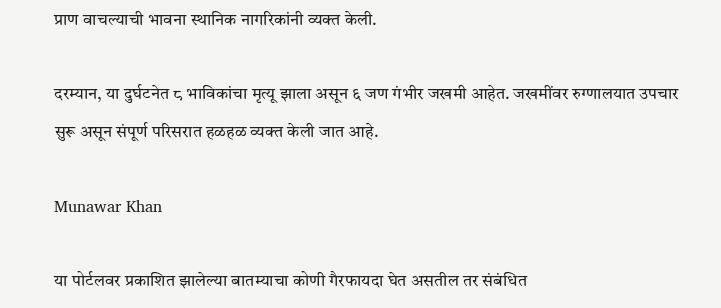प्राण वाचल्याची भावना स्थानिक नागरिकांनी व्यक्त केली.

दरम्यान, या दुर्घटनेत ८ भाविकांचा मृत्यू झाला असून ६ जण गंभीर जखमी आहेत. जखमींवर रुग्णालयात उपचार सुरू असून संपूर्ण परिसरात हळहळ व्यक्त केली जात आहे.

Munawar Khan

या पोर्टलवर प्रकाशित झालेल्या बातम्याचा कोणी गैरफायदा घेत असतील तर संबंधित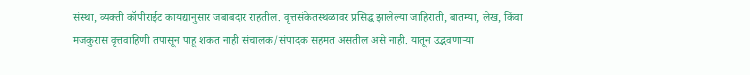संस्था, व्यक्ती कॉपीराईट कायद्यानुसार जबाबदार राहतील. वृत्तसंकेतस्थळावर प्रसिद्ध झालेल्या जाहिराती, बातम्या, लेख, किंवा मजकुरास वृत्तवाहिणी तपासून पाहू शकत नाही संचालक/संपादक सहमत असतील असे नाही. यातून उद्भवणाऱ्या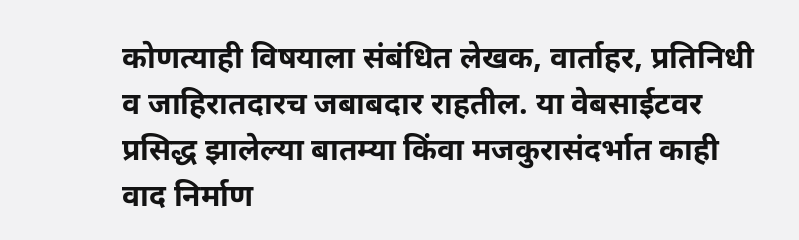कोणत्याही विषयाला संबंधित लेखक, वार्ताहर, प्रतिनिधी व जाहिरातदारच जबाबदार राहतील. या वेबसाईटवर प्रसिद्ध झालेल्या बातम्या किंवा मजकुरासंदर्भात काही वाद निर्माण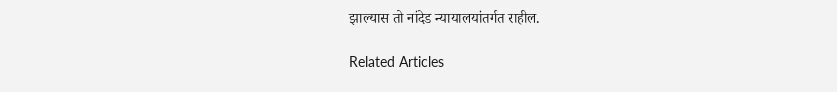झाल्यास तो नांदेड न्यायालयांतर्गत राहील.

Related Articles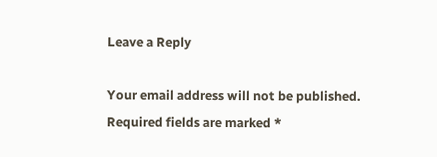Leave a Reply

Your email address will not be published. Required fields are marked *